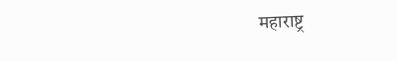महाराष्ट्र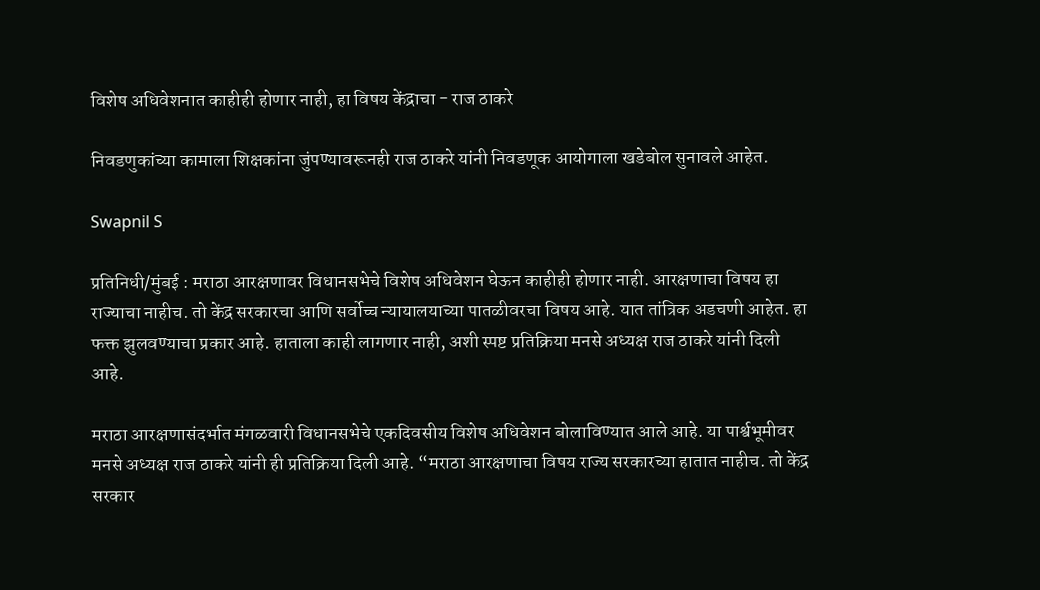विशेष अधिवेशनात काहीही होणार नाही, हा विषय केंद्राचा - राज ठाकरे

निवडणुकांच्या कामाला शिक्षकांना जुंपण्यावरूनही राज ठाकरे यांनी निवडणूक आयोगाला खडेबोल सुनावले आहेत.

Swapnil S

प्रतिनिधी/मुंबई : मराठा आरक्षणावर विधानसभेचे विशेष अधिवेशन घेऊन काहीही होणार नाही. आरक्षणाचा विषय हा राज्याचा नाहीच. तो केंद्र सरकारचा आणि सर्वोच्च न्यायालयाच्या पातळीवरचा विषय आहे. यात तांत्रिक अडचणी आहेत. हा फक्त झुलवण्याचा प्रकार आहे. हाताला काही लागणार नाही, अशी स्पष्ट प्रतिक्रिया मनसे अध्यक्ष राज ठाकरे यांनी दिली आहे.

मराठा आरक्षणासंदर्भात मंगळवारी विधानसभेचे एकदिवसीय विशेष अधिवेशन बोलाविण्यात आले आहे. या पार्श्वभूमीवर मनसे अध्यक्ष राज ठाकरे यांनी ही प्रतिक्रिया दिली आहे. “मराठा आरक्षणाचा विषय राज्य सरकारच्या हातात नाहीच. तो केंद्र सरकार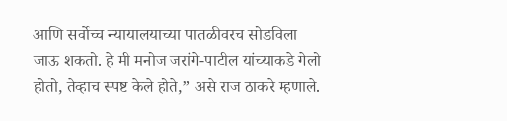आणि सर्वोच्च न्यायालयाच्या पातळीवरच सोडविला जाऊ शकतो. हे मी मनोज जरांगे-पाटील यांच्याकडे गेलो होतो, तेव्हाच स्पष्ट केले होते,” असे राज ठाकरे म्हणाले.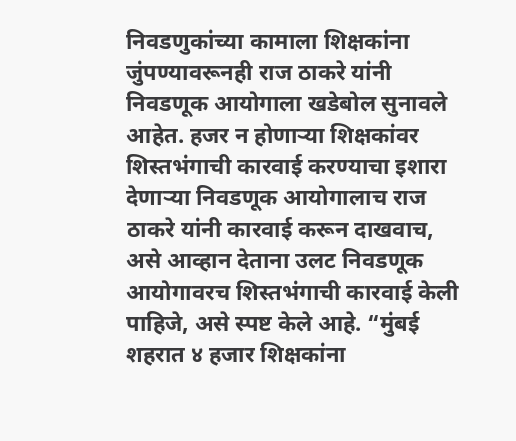निवडणुकांच्या कामाला शिक्षकांना जुंपण्यावरूनही राज ठाकरे यांनी निवडणूक आयोगाला खडेबोल सुनावले आहेत. हजर न होणाऱ्या शिक्षकांवर शिस्तभंगाची कारवाई करण्याचा इशारा देणाऱ्या निवडणूक आयोगालाच राज ठाकरे यांनी कारवाई करून दाखवाच, असे आव्हान देताना उलट निवडणूक आयोगावरच शिस्तभंगाची कारवाई केली पाहिजे, असे स्पष्ट केले आहे. “मुंबई शहरात ४ हजार शिक्षकांना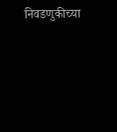निवडणुकीच्या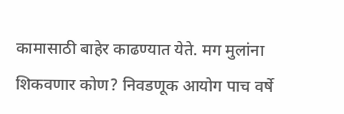कामासाठी बाहेर काढण्यात येते. मग मुलांना शिकवणार कोण? निवडणूक आयोग पाच वर्षे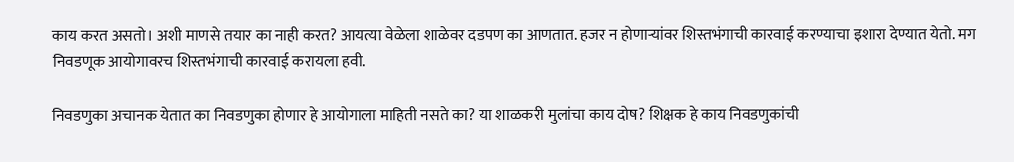काय करत असतो। अशी माणसे तयार का नाही करत? आयत्या वेळेला शाळेवर दडपण का आणतात. हजर न होणाऱ्यांवर शिस्तभंगाची कारवाई करण्याचा इशारा देण्यात येतो. मग निवडणूक आयोगावरच शिस्तभंगाची कारवाई करायला हवी.

निवडणुका अचानक येतात का निवडणुका होणार हे आयोगाला माहिती नसते का? या शाळकरी मुलांचा काय दोष? शिक्षक हे काय निवडणुकांची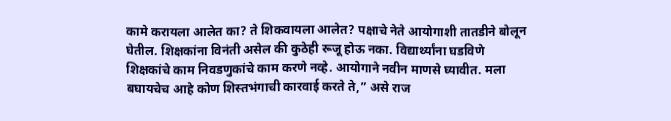कामे करायला आलेत का? ते शिकवायला आलेत? पक्षाचे नेते आयोगाशी तातडीने बोलून घेतील. शिक्षकांना विनंती असेल की कुठेही रूजू होऊ नका. विद्यार्थ्यांना घडविणे शिक्षकांचे काम निवडणुकांचे काम करणे नव्हे. आयोगाने नवीन माणसे घ्यावीत. मला बघायचेच आहे कोण शिस्तभंगाची कारवाई करते ते,” असे राज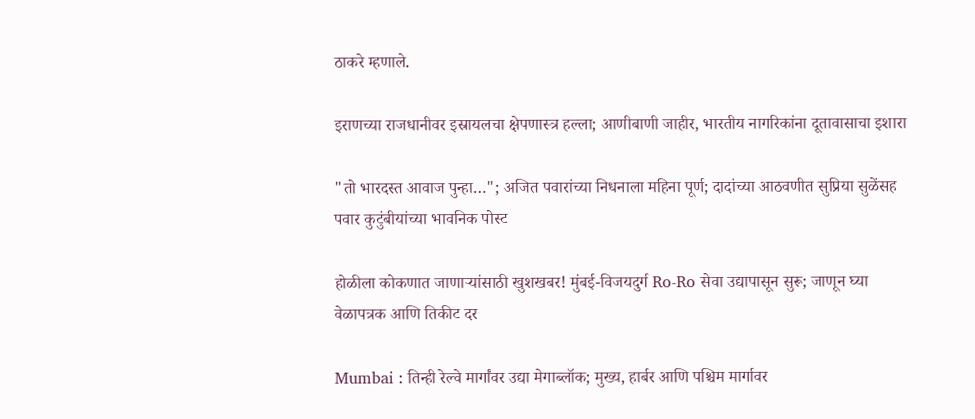ठाकरे म्हणाले.

इराणच्या राजधानीवर इस्रायलचा क्षेपणास्त्र हल्ला; आणीबाणी जाहीर, भारतीय नागरिकांना दूतावासाचा इशारा

"तो भारदस्त आवाज पुन्हा…"; अजित पवारांच्या निधनाला महिना पूर्ण; दादांच्या आठवणीत सुप्रिया सुळेंसह पवार कुटुंबीयांच्या भावनिक पोस्ट

होळीला कोकणात जाणाऱ्यांसाठी खुशखबर! मुंबई-विजयदुर्ग Ro-Ro सेवा उद्यापासून सुरू; जाणून घ्या वेळापत्रक आणि तिकीट दर

Mumbai : तिन्ही रेल्वे मार्गांवर उद्या मेगाब्लॉक; मुख्य, हार्बर आणि पश्चिम मार्गावर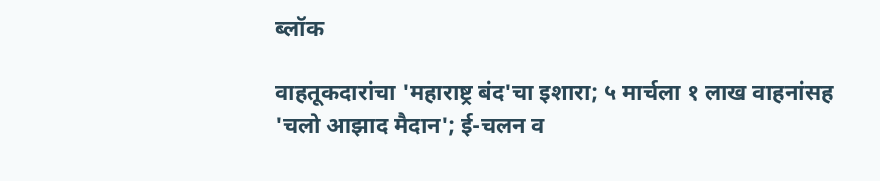ब्लॉक

वाहतूकदारांचा 'महाराष्ट्र बंद'चा इशारा; ५ मार्चला १ लाख वाहनांसह 'चलो आझाद मैदान'; ई-चलन व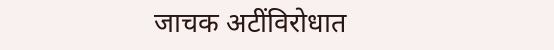जाचक अटींविरोधात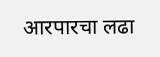आरपारचा लढा